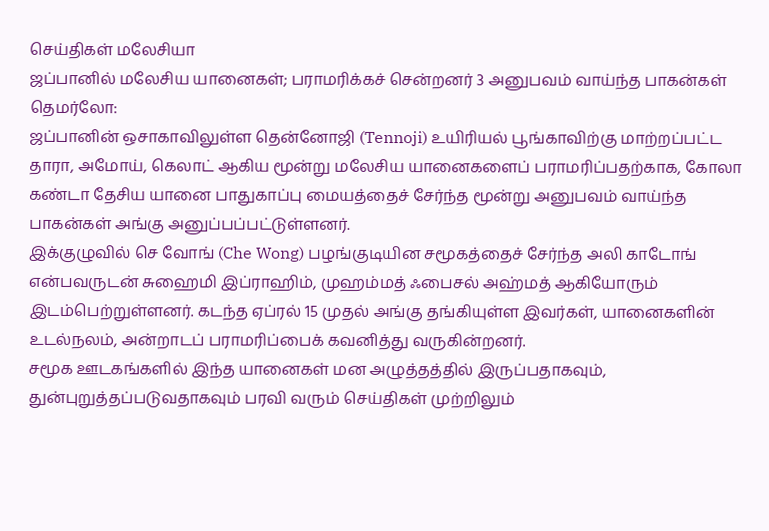செய்திகள் மலேசியா
ஜப்பானில் மலேசிய யானைகள்; பராமரிக்கச் சென்றனர் 3 அனுபவம் வாய்ந்த பாகன்கள்
தெமர்லோ:
ஜப்பானின் ஒசாகாவிலுள்ள தென்னோஜி (Tennoji) உயிரியல் பூங்காவிற்கு மாற்றப்பட்ட தாரா, அமோய், கெலாட் ஆகிய மூன்று மலேசிய யானைகளைப் பராமரிப்பதற்காக, கோலா கண்டா தேசிய யானை பாதுகாப்பு மையத்தைச் சேர்ந்த மூன்று அனுபவம் வாய்ந்த பாகன்கள் அங்கு அனுப்பப்பட்டுள்ளனர்.
இக்குழுவில் செ வோங் (Che Wong) பழங்குடியின சமூகத்தைச் சேர்ந்த அலி காடோங் என்பவருடன் சுஹைமி இப்ராஹிம், முஹம்மத் ஃபைசல் அஹ்மத் ஆகியோரும் இடம்பெற்றுள்ளனர். கடந்த ஏப்ரல் 15 முதல் அங்கு தங்கியுள்ள இவர்கள், யானைகளின் உடல்நலம், அன்றாடப் பராமரிப்பைக் கவனித்து வருகின்றனர்.
சமூக ஊடகங்களில் இந்த யானைகள் மன அழுத்தத்தில் இருப்பதாகவும், துன்புறுத்தப்படுவதாகவும் பரவி வரும் செய்திகள் முற்றிலும்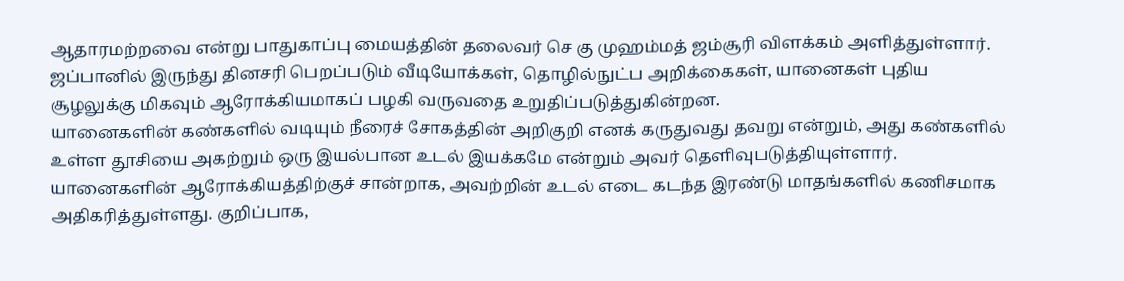ஆதாரமற்றவை என்று பாதுகாப்பு மையத்தின் தலைவர் செ கு முஹம்மத் ஜம்சூரி விளக்கம் அளித்துள்ளார்.
ஜப்பானில் இருந்து தினசரி பெறப்படும் வீடியோக்கள், தொழில்நுட்ப அறிக்கைகள், யானைகள் புதிய சூழலுக்கு மிகவும் ஆரோக்கியமாகப் பழகி வருவதை உறுதிப்படுத்துகின்றன.
யானைகளின் கண்களில் வடியும் நீரைச் சோகத்தின் அறிகுறி எனக் கருதுவது தவறு என்றும், அது கண்களில் உள்ள தூசியை அகற்றும் ஒரு இயல்பான உடல் இயக்கமே என்றும் அவர் தெளிவுபடுத்தியுள்ளார்.
யானைகளின் ஆரோக்கியத்திற்குச் சான்றாக, அவற்றின் உடல் எடை கடந்த இரண்டு மாதங்களில் கணிசமாக அதிகரித்துள்ளது. குறிப்பாக,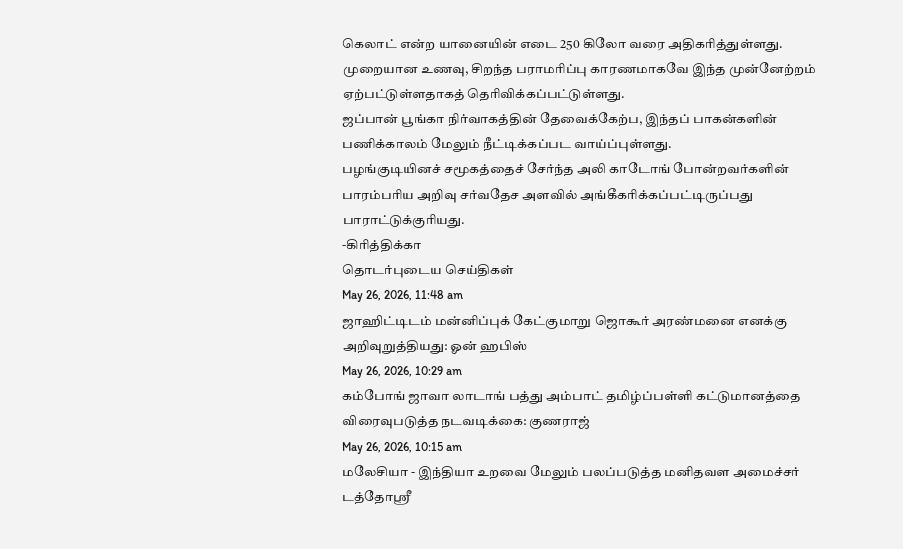கெலாட் என்ற யானையின் எடை 250 கிலோ வரை அதிகரித்துள்ளது. முறையான உணவு, சிறந்த பராமரிப்பு காரணமாகவே இந்த முன்னேற்றம் ஏற்பட்டுள்ளதாகத் தெரிவிக்கப்பட்டுள்ளது.
ஜப்பான் பூங்கா நிர்வாகத்தின் தேவைக்கேற்ப, இந்தப் பாகன்களின் பணிக்காலம் மேலும் நீட்டிக்கப்பட வாய்ப்புள்ளது.
பழங்குடியினச் சமூகத்தைச் சேர்ந்த அலி காடோங் போன்றவர்களின் பாரம்பரிய அறிவு சர்வதேச அளவில் அங்கீகரிக்கப்பட்டிருப்பது பாராட்டுக்குரியது.
-கிரித்திக்கா
தொடர்புடைய செய்திகள்
May 26, 2026, 11:48 am
ஜாஹிட்டிடம் மன்னிப்புக் கேட்குமாறு ஜொகூர் அரண்மனை எனக்கு அறிவுறுத்தியது: ஓன் ஹபிஸ்
May 26, 2026, 10:29 am
கம்போங் ஜாவா லாடாங் பத்து அம்பாட் தமிழ்ப்பள்ளி கட்டுமானத்தை விரைவுபடுத்த நடவடிக்கை: குணராஜ்
May 26, 2026, 10:15 am
மலேசியா - இந்தியா உறவை மேலும் பலப்படுத்த மனிதவள அமைச்சர் டத்தோஸ்ரீ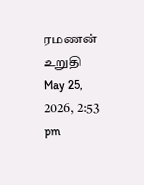ரமணன் உறுதி
May 25, 2026, 2:53 pm